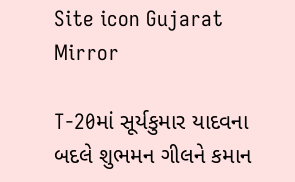Site icon Gujarat Mirror

T-20માં સૂર્યકુમાર યાદવના બદલે શુભમન ગીલને કમાન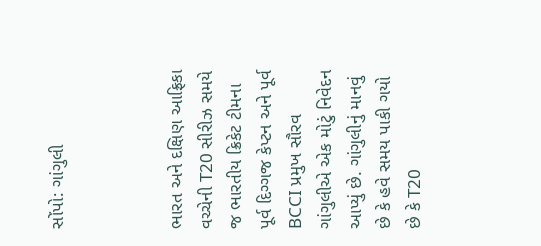સોંપો: ગાંગુલી



ભારત અને દક્ષિણ આફ્રિકા વચ્ચેની T20 સીરીઝ સમયે જ ભારતીય ક્રિકેટ ટીમના પૂર્વ દિગ્ગજ કેપ્ટન અને પૂર્વ BCCI પ્રમુખ સૌરવ ગાંગુલીએ એક મોટું નિવેદન આપ્યું છે. ગાંગુલીનું માનવું છે કે હવે સમય પાકી ગયો છે કે T20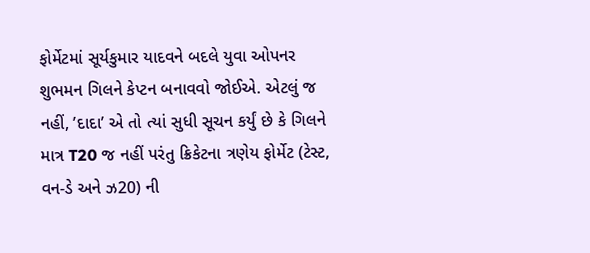ફોર્મેટમાં સૂર્યકુમાર યાદવને બદલે યુવા ઓપનર શુભમન ગિલને કેપ્ટન બનાવવો જોઈએ. એટલું જ નહીં, ’દાદા’ એ તો ત્યાં સુધી સૂચન કર્યું છે કે ગિલને માત્ર T20 જ નહીં પરંતુ ક્રિકેટના ત્રણેય ફોર્મેટ (ટેસ્ટ, વન-ડે અને ઝ20) ની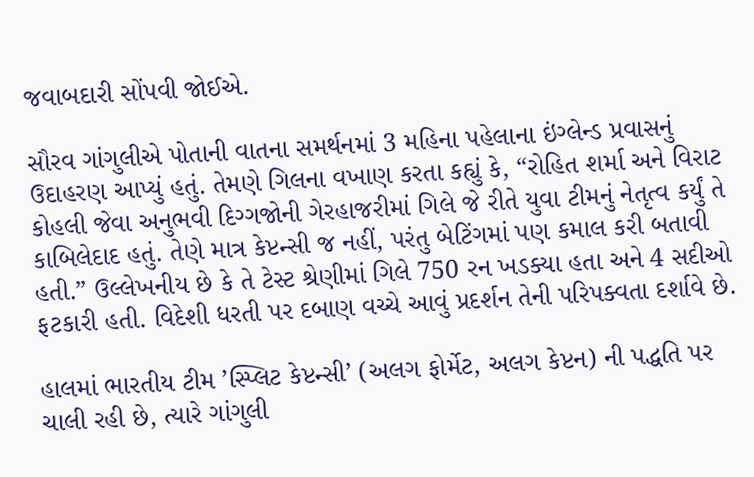જવાબદારી સોંપવી જોઈએ.

સૌરવ ગાંગુલીએ પોતાની વાતના સમર્થનમાં 3 મહિના પહેલાના ઇંગ્લેન્ડ પ્રવાસનું ઉદાહરણ આપ્યું હતું. તેમણે ગિલના વખાણ કરતા કહ્યું કે, “રોહિત શર્મા અને વિરાટ કોહલી જેવા અનુભવી દિગ્ગજોની ગેરહાજરીમાં ગિલે જે રીતે યુવા ટીમનું નેતૃત્વ કર્યું તે કાબિલેદાદ હતું. તેણે માત્ર કેપ્ટન્સી જ નહીં, પરંતુ બેટિંગમાં પણ કમાલ કરી બતાવી હતી.” ઉલ્લેખનીય છે કે તે ટેસ્ટ શ્રેણીમાં ગિલે 750 રન ખડક્યા હતા અને 4 સદીઓ ફટકારી હતી. વિદેશી ધરતી પર દબાણ વચ્ચે આવું પ્રદર્શન તેની પરિપક્વતા દર્શાવે છે.

હાલમાં ભારતીય ટીમ ’સ્પ્લિટ કેપ્ટન્સી’ (અલગ ફોર્મેટ, અલગ કેપ્ટન) ની પદ્ધતિ પર ચાલી રહી છે, ત્યારે ગાંગુલી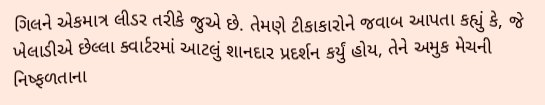ગિલને એકમાત્ર લીડર તરીકે જુએ છે. તેમણે ટીકાકારોને જવાબ આપતા કહ્યું કે, જે ખેલાડીએ છેલ્લા ક્વાર્ટરમાં આટલું શાનદાર પ્રદર્શન કર્યું હોય, તેને અમુક મેચની નિષ્ફળતાના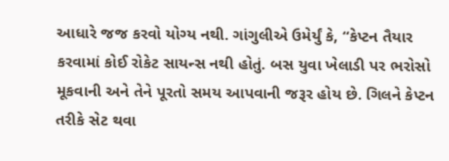આધારે જજ કરવો યોગ્ય નથી. ગાંગુલીએ ઉમેર્યું કે, “કેપ્ટન તૈયાર કરવામાં કોઈ રોકેટ સાયન્સ નથી હોતું. બસ યુવા ખેલાડી પર ભરોસો મૂકવાની અને તેને પૂરતો સમય આપવાની જરૂર હોય છે. ગિલને કેપ્ટન તરીકે સેટ થવા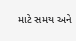માટે સમય અને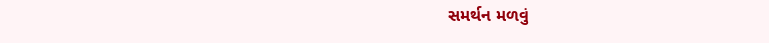સમર્થન મળવું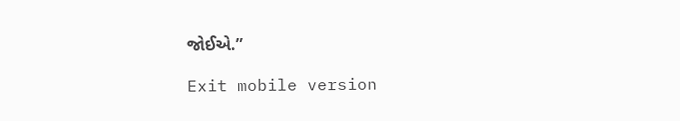જોઈએ.”

Exit mobile version